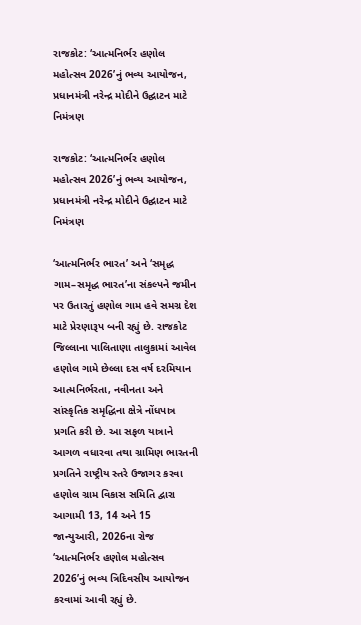રાજકોટ: ‘આત્મનિર્ભર હણોલ મહોત્સવ 2026’નું ભવ્ય આયોજન, પ્રધાનમંત્રી નરેન્દ્ર મોદીને ઉદ્ઘાટન માટે નિમંત્રણ

રાજકોટ: ‘આત્મનિર્ભર હણોલ મહોત્સવ 2026’નું ભવ્ય આયોજન, પ્રધાનમંત્રી નરેન્દ્ર મોદીને ઉદ્ઘાટન માટે નિમંત્રણ

‘આત્મનિર્ભર ભારત’ અને ‘સમૃદ્ધ ગામ–સમૃદ્ધ ભારત’ના સંકલ્પને જમીન પર ઉતારતું હણોલ ગામ હવે સમગ્ર દેશ માટે પ્રેરણારૂપ બની રહ્યું છે. રાજકોટ જિલ્લાના પાલિતાણા તાલુકામાં આવેલ હણોલ ગામે છેલ્લા દસ વર્ષ દરમિયાન આત્મનિર્ભરતા, નવીનતા અને સાંસ્કૃતિક સમૃદ્ધિના ક્ષેત્રે નોંધપાત્ર પ્રગતિ કરી છે. આ સફળ યાત્રાને આગળ વધારવા તથા ગ્રામિણ ભારતની પ્રગતિને રાષ્ટ્રીય સ્તરે ઉજાગર કરવા હણોલ ગ્રામ વિકાસ સમિતિ દ્વારા આગામી 13, 14 અને 15 જાન્યુઆરી, 2026ના રોજ ‘આત્મનિર્ભર હણોલ મહોત્સવ 2026’નું ભવ્ય ત્રિદિવસીય આયોજન કરવામાં આવી રહ્યું છે.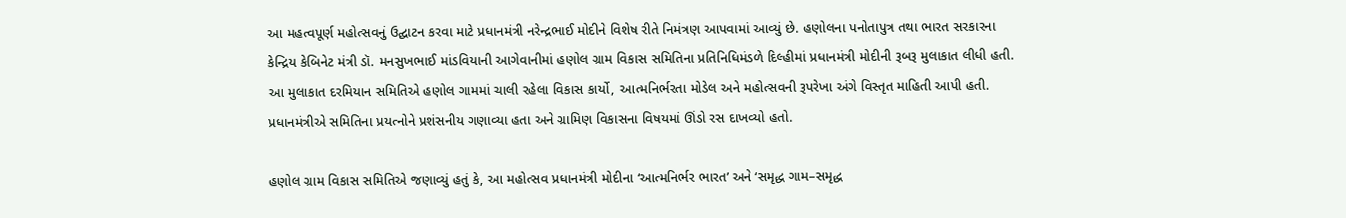આ મહત્વપૂર્ણ મહોત્સવનું ઉદ્ઘાટન કરવા માટે પ્રધાનમંત્રી નરેન્દ્રભાઈ મોદીને વિશેષ રીતે નિમંત્રણ આપવામાં આવ્યું છે. હણોલના પનોતાપુત્ર તથા ભારત સરકારના કેન્દ્રિય કેબિનેટ મંત્રી ડૉ. મનસુખભાઈ માંડવિયાની આગેવાનીમાં હણોલ ગ્રામ વિકાસ સમિતિના પ્રતિનિધિમંડળે દિલ્હીમાં પ્રધાનમંત્રી મોદીની રૂબરૂ મુલાકાત લીધી હતી. આ મુલાકાત દરમિયાન સમિતિએ હણોલ ગામમાં ચાલી રહેલા વિકાસ કાર્યો, આત્મનિર્ભરતા મોડેલ અને મહોત્સવની રૂપરેખા અંગે વિસ્તૃત માહિતી આપી હતી. પ્રધાનમંત્રીએ સમિતિના પ્રયત્નોને પ્રશંસનીય ગણાવ્યા હતા અને ગ્રામિણ વિકાસના વિષયમાં ઊંડો રસ દાખવ્યો હતો.

હણોલ ગ્રામ વિકાસ સમિતિએ જણાવ્યું હતું કે, આ મહોત્સવ પ્રધાનમંત્રી મોદીના ‘આત્મનિર્ભર ભારત’ અને ‘સમૃદ્ધ ગામ–સમૃદ્ધ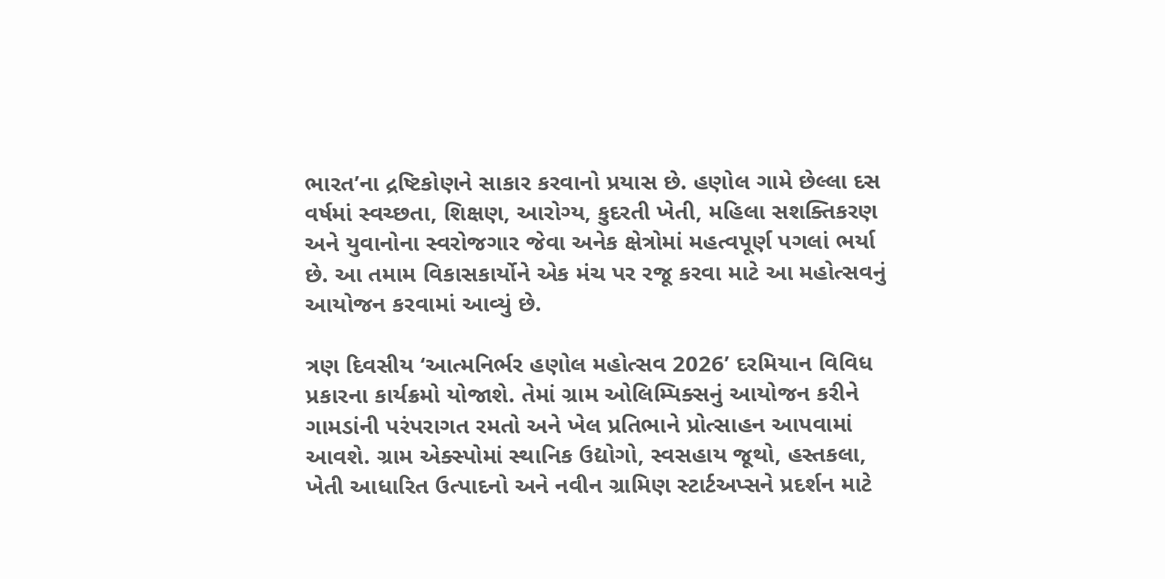ભારત’ના દ્રષ્ટિકોણને સાકાર કરવાનો પ્રયાસ છે. હણોલ ગામે છેલ્લા દસ વર્ષમાં સ્વચ્છતા, શિક્ષણ, આરોગ્ય, કુદરતી ખેતી, મહિલા સશક્તિકરણ અને યુવાનોના સ્વરોજગાર જેવા અનેક ક્ષેત્રોમાં મહત્વપૂર્ણ પગલાં ભર્યા છે. આ તમામ વિકાસકાર્યોને એક મંચ પર રજૂ કરવા માટે આ મહોત્સવનું આયોજન કરવામાં આવ્યું છે.

ત્રણ દિવસીય ‘આત્મનિર્ભર હણોલ મહોત્સવ 2026’ દરમિયાન વિવિધ પ્રકારના કાર્યક્રમો યોજાશે. તેમાં ગ્રામ ઓલિમ્પિક્સનું આયોજન કરીને ગામડાંની પરંપરાગત રમતો અને ખેલ પ્રતિભાને પ્રોત્સાહન આપવામાં આવશે. ગ્રામ એક્સ્પોમાં સ્થાનિક ઉદ્યોગો, સ્વસહાય જૂથો, હસ્તકલા, ખેતી આધારિત ઉત્પાદનો અને નવીન ગ્રામિણ સ્ટાર્ટઅપ્સને પ્રદર્શન માટે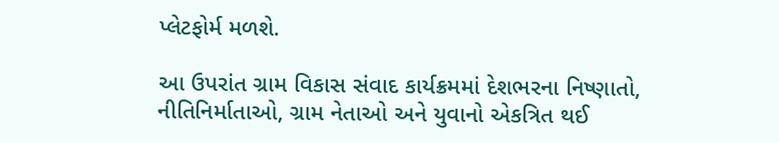પ્લેટફોર્મ મળશે.

આ ઉપરાંત ગ્રામ વિકાસ સંવાદ કાર્યક્રમમાં દેશભરના નિષ્ણાતો, નીતિનિર્માતાઓ, ગ્રામ નેતાઓ અને યુવાનો એકત્રિત થઈ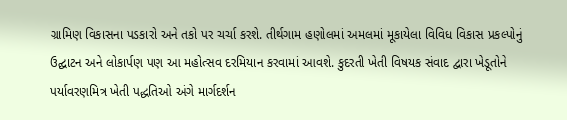ગ્રામિણ વિકાસના પડકારો અને તકો પર ચર્ચા કરશે. તીર્થગામ હણોલમાં અમલમાં મૂકાયેલા વિવિધ વિકાસ પ્રકલ્પોનું ઉદ્ઘાટન અને લોકાર્પણ પણ આ મહોત્સવ દરમિયાન કરવામાં આવશે. કુદરતી ખેતી વિષયક સંવાદ દ્વારા ખેડૂતોને પર્યાવરણમિત્ર ખેતી પદ્ધતિઓ અંગે માર્ગદર્શન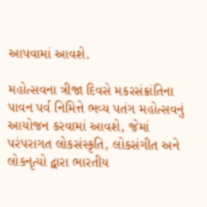આપવામાં આવશે.

મહોત્સવના ત્રીજા દિવસે મકરસંક્રાંતિના પાવન પર્વ નિમિત્તે ભવ્ય પતંગ મહોત્સવનું આયોજન કરવામાં આવશે, જેમાં પરંપરાગત લોકસંસ્કૃતિ, લોકસંગીત અને લોકનૃત્યો દ્વારા ભારતીય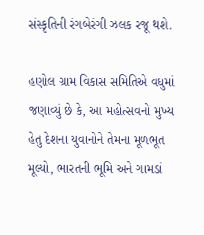સંસ્કૃતિની રંગબેરંગી ઝલક રજૂ થશે.

હણોલ ગ્રામ વિકાસ સમિતિએ વધુમાં જણાવ્યું છે કે, આ મહોત્સવનો મુખ્ય હેતુ દેશના યુવાનોને તેમના મૂળભૂત મૂલ્યો, ભારતની ભૂમિ અને ગામડાં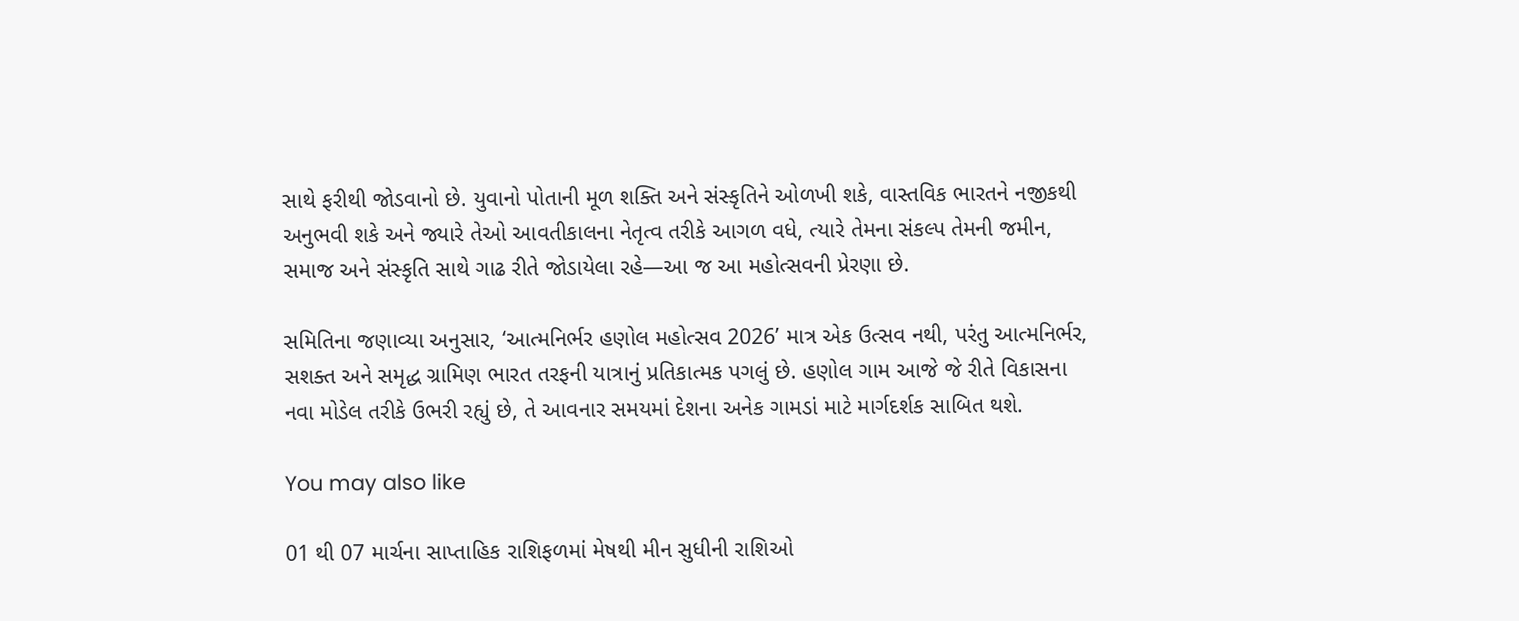સાથે ફરીથી જોડવાનો છે. યુવાનો પોતાની મૂળ શક્તિ અને સંસ્કૃતિને ઓળખી શકે, વાસ્તવિક ભારતને નજીકથી અનુભવી શકે અને જ્યારે તેઓ આવતીકાલના નેતૃત્વ તરીકે આગળ વધે, ત્યારે તેમના સંકલ્પ તેમની જમીન, સમાજ અને સંસ્કૃતિ સાથે ગાઢ રીતે જોડાયેલા રહે—આ જ આ મહોત્સવની પ્રેરણા છે.

સમિતિના જણાવ્યા અનુસાર, ‘આત્મનિર્ભર હણોલ મહોત્સવ 2026’ માત્ર એક ઉત્સવ નથી, પરંતુ આત્મનિર્ભર, સશક્ત અને સમૃદ્ધ ગ્રામિણ ભારત તરફની યાત્રાનું પ્રતિકાત્મક પગલું છે. હણોલ ગામ આજે જે રીતે વિકાસના નવા મોડેલ તરીકે ઉભરી રહ્યું છે, તે આવનાર સમયમાં દેશના અનેક ગામડાં માટે માર્ગદર્શક સાબિત થશે.

You may also like

01 થી 07 માર્ચના સાપ્તાહિક રાશિફળમાં મેષથી મીન સુધીની રાશિઓ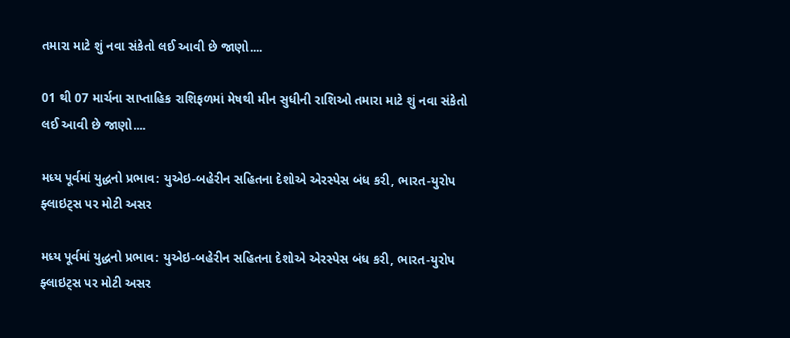તમારા માટે શું નવા સંકેતો લઈ આવી છે જાણો....

01 થી 07 માર્ચના સાપ્તાહિક રાશિફળમાં મેષથી મીન સુધીની રાશિઓ તમારા માટે શું નવા સંકેતો લઈ આવી છે જાણો....

મધ્ય પૂર્વમાં યુદ્ધનો પ્રભાવ: યુએઇ-બહેરીન સહિતના દેશોએ એરસ્પેસ બંધ કરી, ભારત-યુરોપ ફ્લાઇટ્સ પર મોટી અસર

મધ્ય પૂર્વમાં યુદ્ધનો પ્રભાવ: યુએઇ-બહેરીન સહિતના દેશોએ એરસ્પેસ બંધ કરી, ભારત-યુરોપ ફ્લાઇટ્સ પર મોટી અસર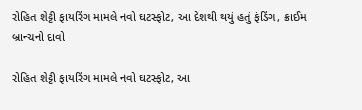રોહિત શેટ્ટી ફાયરિંગ મામલે નવો ઘટસ્ફોટ, આ દેશથી થયું હતું ફંડિંગ, ક્રાઈમ બ્રાન્ચનો દાવો

રોહિત શેટ્ટી ફાયરિંગ મામલે નવો ઘટસ્ફોટ, આ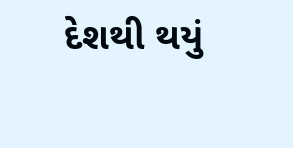દેશથી થયું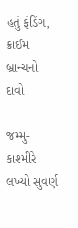હતું ફંડિંગ, ક્રાઈમ બ્રાન્ચનો દાવો

જમ્મુ-કાશ્મીરે લખ્યો સુવર્ણ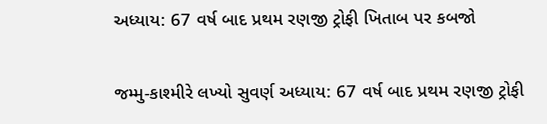અધ્યાય: 67 વર્ષ બાદ પ્રથમ રણજી ટ્રોફી ખિતાબ પર કબજો

જમ્મુ-કાશ્મીરે લખ્યો સુવર્ણ અધ્યાય: 67 વર્ષ બાદ પ્રથમ રણજી ટ્રોફી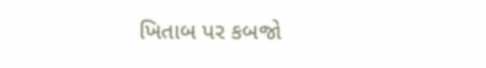ખિતાબ પર કબજો